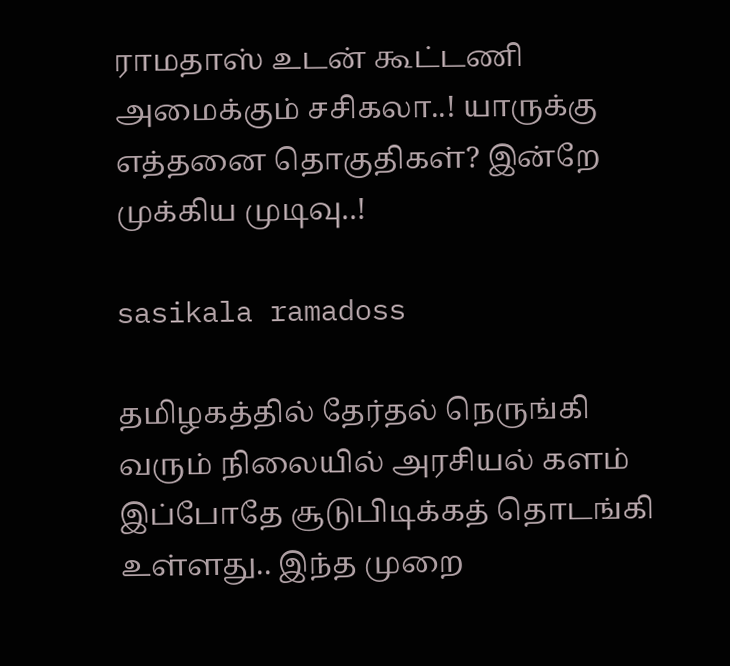ராமதாஸ் உடன் கூட்டணி அமைக்கும் சசிகலா..! யாருக்கு எத்தனை தொகுதிகள்? இன்றே முக்கிய முடிவு..!

sasikala ramadoss

தமிழகத்தில் தேர்தல் நெருங்கி வரும் நிலையில் அரசியல் களம் இப்போதே சூடுபிடிக்கத் தொடங்கி உள்ளது.. இந்த முறை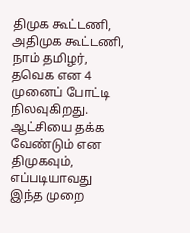திமுக கூட்டணி, அதிமுக கூட்டணி, நாம் தமிழர், தவெக என 4 முனைப் போட்டி நிலவுகிறது. ஆட்சியை தக்க வேண்டும் என திமுகவும், எப்படியாவது இந்த முறை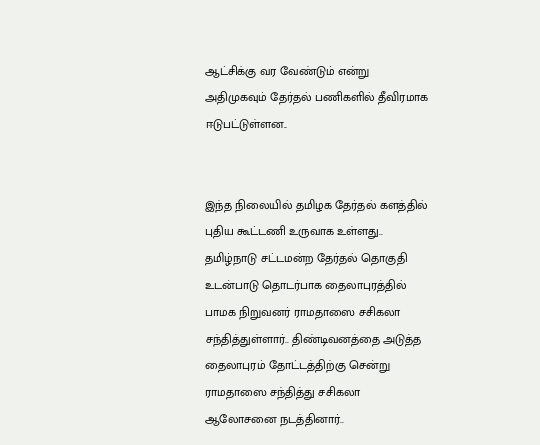ஆட்சிக்கு வர வேண்டும் என்று அதிமுகவும் தேர்தல் பணிகளில் தீவிரமாக ஈடுபட்டுள்ளன..


இந்த நிலையில் தமிழக தேர்தல் களத்தில் புதிய கூட்டணி உருவாக உள்ளது.. தமிழ்நாடு சட்டமன்ற தேர்தல் தொகுதி உடன்பாடு தொடர்பாக தைலாபுரத்தில் பாமக நிறுவனர் ராமதாஸை சசிகலா சந்தித்துள்ளார்.. திண்டிவனத்தை அடுத்த தைலாபுரம் தோட்டத்திற்கு சென்று ராமதாஸை சந்தித்து சசிகலா ஆலோசனை நடத்தினார்..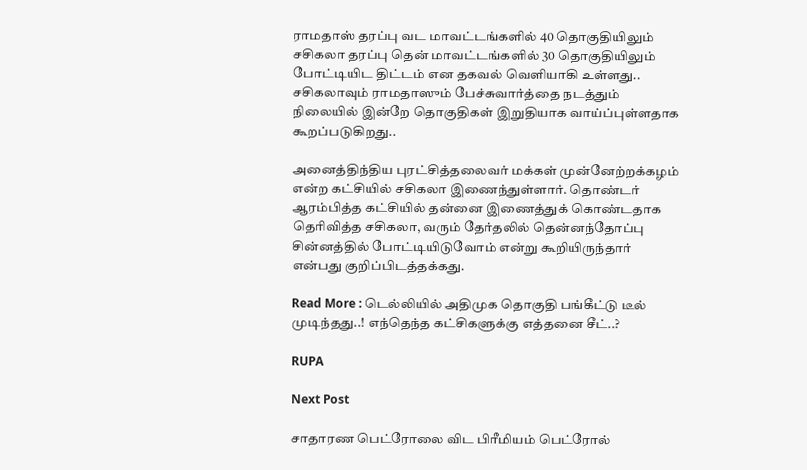ராமதாஸ் தரப்பு வட மாவட்டங்களில் 40 தொகுதியிலும் சசிகலா தரப்பு தென் மாவட்டங்களில் 30 தொகுதியிலும் போட்டியிட திட்டம் என தகவல் வெளியாகி உள்ளது.. சசிகலாவும் ராமதாஸும் பேச்சுவார்த்தை நடத்தும் நிலையில் இன்றே தொகுதிகள் இறுதியாக வாய்ப்புள்ளதாக கூறப்படுகிறது..

அனைத்திந்திய புரட்சித்தலைவர் மக்கள் முன்னேற்றக்கழம் என்ற கட்சியில் சசிகலா இணைந்துள்ளார். தொண்டர் ஆரம்பித்த கட்சியில் தன்னை இணைத்துக் கொண்டதாக தெரிவித்த சசிகலா, வரும் தேர்தலில் தென்னந்தோப்பு சின்னத்தில் போட்டியிடுவோம் என்று கூறியிருந்தார் என்பது குறிப்பிடத்தக்கது.

Read More : டெல்லியில் அதிமுக தொகுதி பங்கீட்டு டீல் முடிந்தது..! எந்தெந்த கட்சிகளுக்கு எத்தனை சீட்..?

RUPA

Next Post

சாதாரண பெட்ரோலை விட பிரீமியம் பெட்ரோல்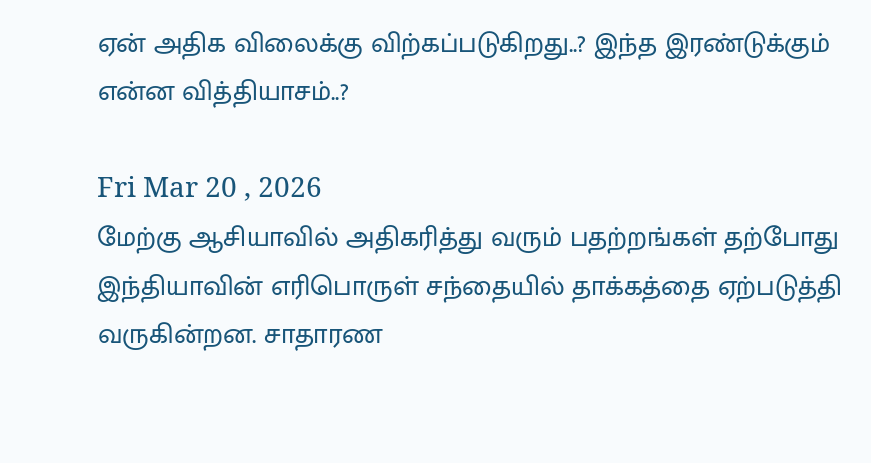ஏன் அதிக விலைக்கு விற்கப்படுகிறது..? இந்த இரண்டுக்கும் என்ன வித்தியாசம்..?

Fri Mar 20 , 2026
மேற்கு ஆசியாவில் அதிகரித்து வரும் பதற்றங்கள் தற்போது இந்தியாவின் எரிபொருள் சந்தையில் தாக்கத்தை ஏற்படுத்தி வருகின்றன. சாதாரண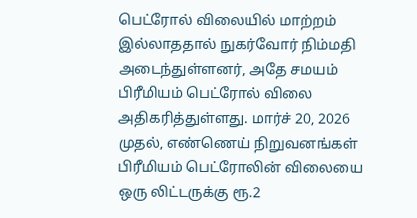பெட்ரோல் விலையில் மாற்றம் இல்லாததால் நுகர்வோர் நிம்மதி அடைந்துள்ளனர், அதே சமயம் பிரீமியம் பெட்ரோல் விலை அதிகரித்துள்ளது. மார்ச் 20, 2026 முதல், எண்ணெய் நிறுவனங்கள் பிரீமியம் பெட்ரோலின் விலையை ஒரு லிட்டருக்கு ரூ.2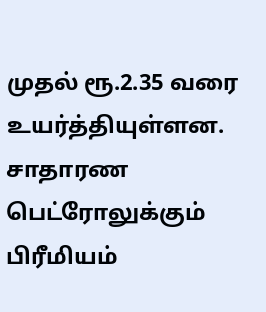முதல் ரூ.2.35 வரை உயர்த்தியுள்ளன. சாதாரண பெட்ரோலுக்கும் பிரீமியம்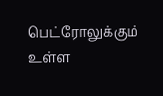பெட்ரோலுக்கும் உள்ள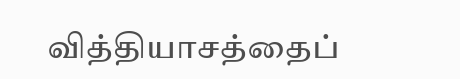வித்தியாசத்தைப்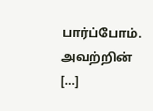பார்ப்போம். அவற்றின் […]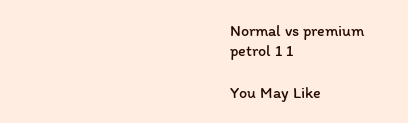Normal vs premium petrol 1 1

You May Like